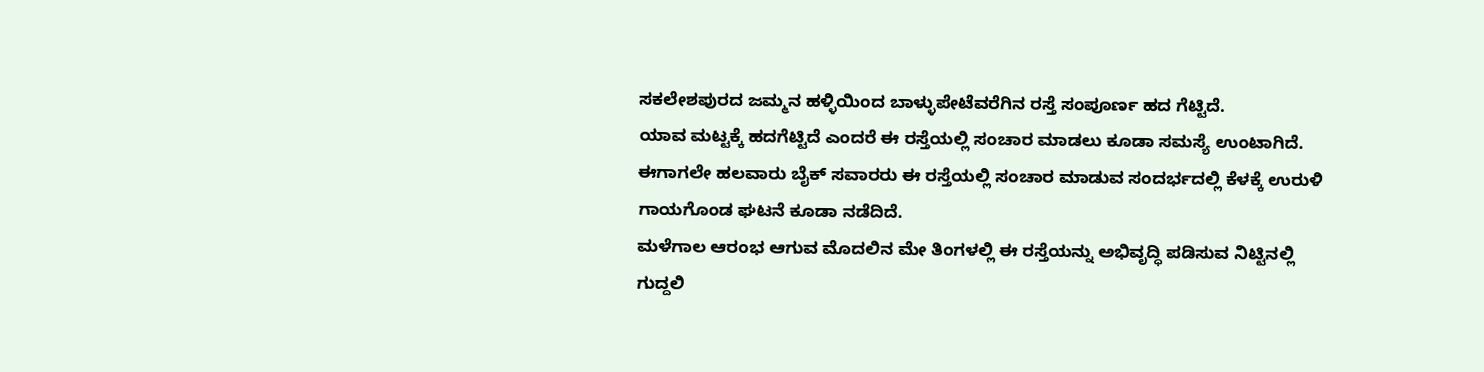ಸಕಲೇಶಪುರದ ಜಮ್ಮನ ಹಳ್ಳಿಯಿಂದ ಬಾಳ್ಳುಪೇಟೆವರೆಗಿನ ರಸ್ತೆ ಸಂಪೂರ್ಣ ಹದ ಗೆಟ್ಟಿದೆ.
ಯಾವ ಮಟ್ಟಕ್ಕೆ ಹದಗೆಟ್ಟಿದೆ ಎಂದರೆ ಈ ರಸ್ತೆಯಲ್ಲಿ ಸಂಚಾರ ಮಾಡಲು ಕೂಡಾ ಸಮಸ್ಯೆ ಉಂಟಾಗಿದೆ.
ಈಗಾಗಲೇ ಹಲವಾರು ಬೈಕ್ ಸವಾರರು ಈ ರಸ್ತೆಯಲ್ಲಿ ಸಂಚಾರ ಮಾಡುವ ಸಂದರ್ಭದಲ್ಲಿ ಕೆಳಕ್ಕೆ ಉರುಳಿ ಗಾಯಗೊಂಡ ಘಟನೆ ಕೂಡಾ ನಡೆದಿದೆ.
ಮಳೆಗಾಲ ಆರಂಭ ಆಗುವ ಮೊದಲಿನ ಮೇ ತಿಂಗಳಲ್ಲಿ ಈ ರಸ್ತೆಯನ್ನು ಅಭಿವೃದ್ಧಿ ಪಡಿಸುವ ನಿಟ್ಟಿನಲ್ಲಿ ಗುದ್ದಲಿ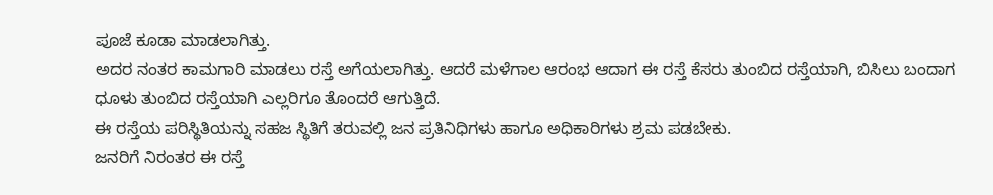ಪೂಜೆ ಕೂಡಾ ಮಾಡಲಾಗಿತ್ತು.
ಅದರ ನಂತರ ಕಾಮಗಾರಿ ಮಾಡಲು ರಸ್ತೆ ಅಗೆಯಲಾಗಿತ್ತು. ಆದರೆ ಮಳೆಗಾಲ ಆರಂಭ ಆದಾಗ ಈ ರಸ್ತೆ ಕೆಸರು ತುಂಬಿದ ರಸ್ತೆಯಾಗಿ, ಬಿಸಿಲು ಬಂದಾಗ ಧೂಳು ತುಂಬಿದ ರಸ್ತೆಯಾಗಿ ಎಲ್ಲರಿಗೂ ತೊಂದರೆ ಆಗುತ್ತಿದೆ.
ಈ ರಸ್ತೆಯ ಪರಿಸ್ಥಿತಿಯನ್ನು ಸಹಜ ಸ್ಥಿತಿಗೆ ತರುವಲ್ಲಿ ಜನ ಪ್ರತಿನಿಧಿಗಳು ಹಾಗೂ ಅಧಿಕಾರಿಗಳು ಶ್ರಮ ಪಡಬೇಕು.
ಜನರಿಗೆ ನಿರಂತರ ಈ ರಸ್ತೆ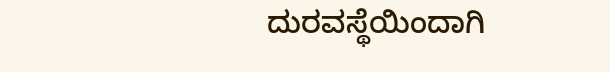ದುರವಸ್ಥೆಯಿಂದಾಗಿ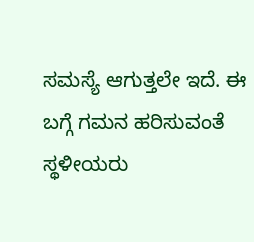ಸಮಸ್ಯೆ ಆಗುತ್ತಲೇ ಇದೆ. ಈ ಬಗ್ಗೆ ಗಮನ ಹರಿಸುವಂತೆ ಸ್ಥಳೀಯರು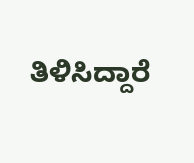ತಿಳಿಸಿದ್ದಾರೆ